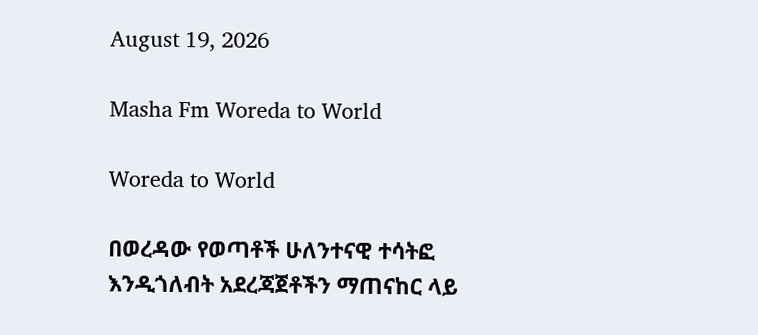August 19, 2026

Masha Fm Woreda to World

Woreda to World

በወረዳው የወጣቶች ሁለንተናዊ ተሳትፎ እንዲጎለብት አደረጃጀቶችን ማጠናከር ላይ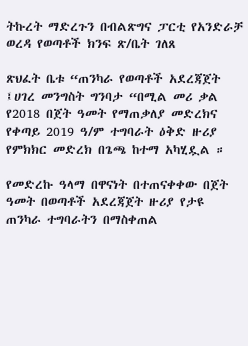ትኩረት ማድረጉን በብልጽግና ፓርቲ የአንድራቻ ወረዳ የወጣቶች ክንፍ ጽ/ቤት ገለጸ

ጽህፈት ቤቱ “ጠንካራ የወጣቶች አደረጃጀት ፤ሀገረ መንግስት ግንባታ “በሚል መሪ ቃል የ2018 በጀት ዓመት የማጠቃለያ መድረክና የቀጣይ 2019 ዓ/ም ተግባራት ዕቅድ ዙሪያ የምክክር መድረክ በጌጫ ከተማ አካሂዷል ።

የመድረኩ ዓላማ በዋናነት በተጠናቀቀው በጀት ዓመት በወጣቶች አደረጃጀት ዙሪያ የታዩ ጠንካራ ተግባራትን በማስቀጠል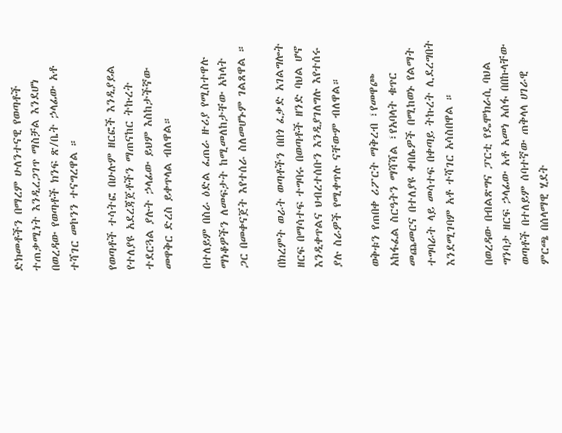ድክመቶችን በማረም ሁለንተናዊ የወጣቶች ተጠቃሚነት እንዲረጋገጥ ማስቻል እንደሆነ በወረዳው የወጣቶች ክንፍ ጽ/ቤት ኃላፊው አቶ ተሻገር መኮንን ተናግረዋል ።

የወጣቶች ተሳትፎ በሁሉም ዘርፎች እንዲያይል የተለያዩ አደረጃጀቶችን ማጠናከር ትኩረት ተደርጓል ያሉት ኃላፊው ይህም እስከታችኛው መዋቅር ድረስ ይቀጥላል ብለዋል።

በተለይም በስራ ዕድል ፈጠራ ዙሪያ የሚስተዋሉ ማነቆዎችን ለመፍታት ከሚመለከታቸው አካላት ጋር በመቀናጀት እየተሰራ ስለመሆኑም ገልጸዋል ።

በክረምት ወራት ወጣቶችን በበጎ ፈቃድ አገልግሎት ዘርፍ በማሳተፍ ተግባሩ በወጣቶች ዘንድ ባህል ሆኖ እንዲቀጥልና ህብረተሰቡን እንዲያገለግሉ እየተሰሩ ያሉ ስራዎች የሚቀጥሉ ናቸውም ብለዋል።

ወቅቱን የጠበቀ ሪፖርት ማቅረብ ፣የመዋጮ አከፋፈል ስርዓትን ማሻሻል ፣የአባላት ቁጥር መጨመርና በተለያዩ ቀበሌዎች በሚከወኑ የልማት ተግባራት ላይ መሳተፍ በቀጣይ ትኩረት ሊደረግበት እንደሚገባም አቶ ተሻገር አሳስበዋል ።

በወረዳው በብልጽግና ፓርቲ የዴሞክራሲ ባህል ግንባታ ዘርፍ ኃላፊው አቶ አመነ አሰፋ በበኩላቸው ወጣቶች በተለይም ሰባተኛው ጠቅላላ ሀገራዊ ምርጫ በሰላማዊ ሂደት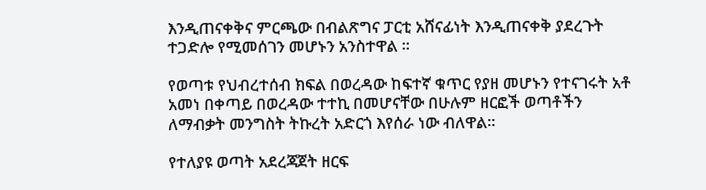እንዲጠናቀቅና ምርጫው በብልጽግና ፓርቲ አሸናፊነት እንዲጠናቀቅ ያደረጉት ተጋድሎ የሚመሰገን መሆኑን አንስተዋል ።

የወጣቱ የህብረተሰብ ክፍል በወረዳው ከፍተኛ ቁጥር የያዘ መሆኑን የተናገሩት አቶ አመነ በቀጣይ በወረዳው ተተኪ በመሆናቸው በሁሉም ዘርፎች ወጣቶችን ለማብቃት መንግስት ትኩረት አድርጎ እየሰራ ነው ብለዋል።

የተለያዩ ወጣት አደረጃጀት ዘርፍ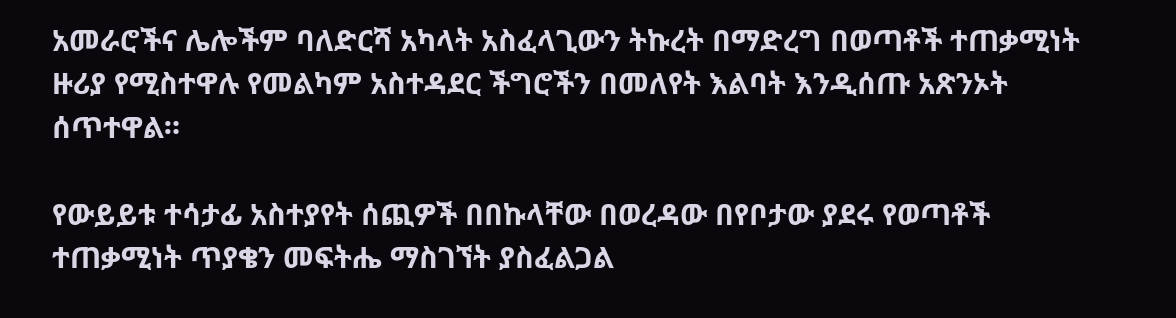አመራሮችና ሌሎችም ባለድርሻ አካላት አስፈላጊውን ትኩረት በማድረግ በወጣቶች ተጠቃሚነት ዙሪያ የሚስተዋሉ የመልካም አስተዳደር ችግሮችን በመለየት እልባት እንዲሰጡ አጽንኦት ሰጥተዋል።

የውይይቱ ተሳታፊ አስተያየት ሰጪዎች በበኩላቸው በወረዳው በየቦታው ያደሩ የወጣቶች ተጠቃሚነት ጥያቄን መፍትሔ ማስገኘት ያስፈልጋል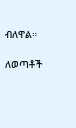ብለዋል።

ለወጣቶች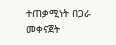ተጠቃሚነት በጋራ መቀናጀት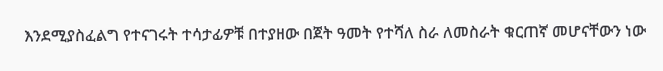እንደሚያስፈልግ የተናገሩት ተሳታፊዎቹ በተያዘው በጀት ዓመት የተሻለ ስራ ለመስራት ቁርጠኛ መሆናቸውን ነው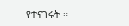የተናገሩት ።